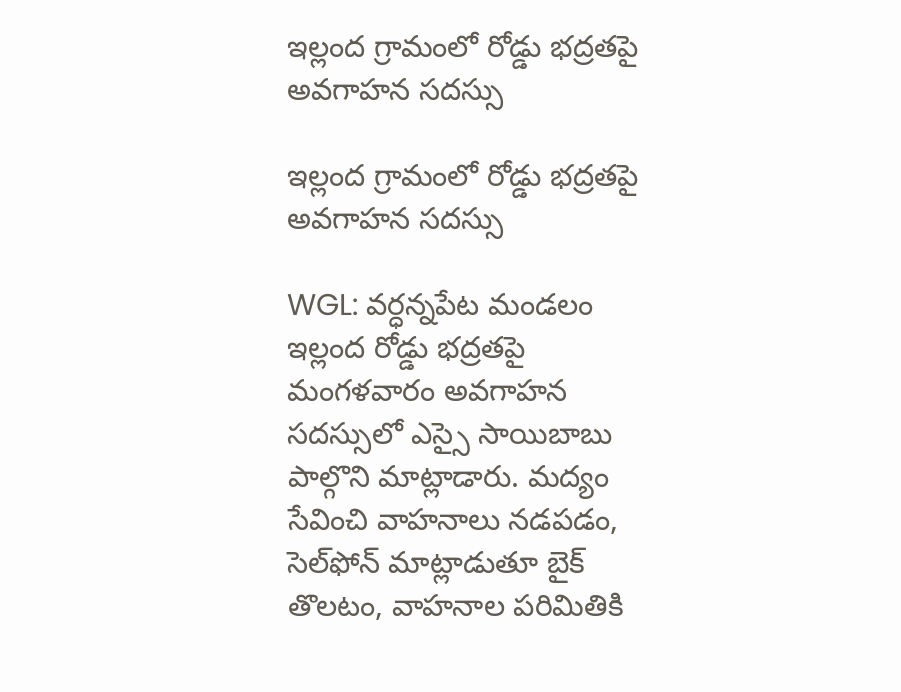ఇల్లంద గ్రామంలో రోడ్డు భద్రతపై అవగాహన సదస్సు

ఇల్లంద గ్రామంలో రోడ్డు భద్రతపై అవగాహన సదస్సు

WGL: వర్ధన్నపేట మండలం ఇల్లంద రోడ్డు భద్రతపై మంగళవారం అవగాహన సదస్సులో ఎస్సై సాయిబాబు పాల్గొని మాట్లాడారు. మద్యం సేవించి వాహనాలు నడపడం, సెల్‌ఫోన్ మాట్లాడుతూ బైక్ తొలటం, వాహనాల పరిమితికి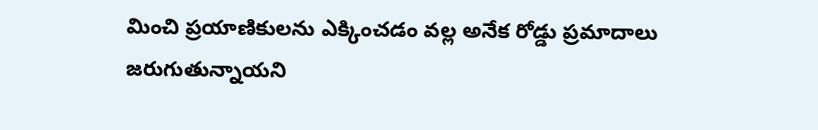మించి ప్రయాణికులను ఎక్కించడం వల్ల అనేక రోడ్డు ప్రమాదాలు జరుగుతున్నాయని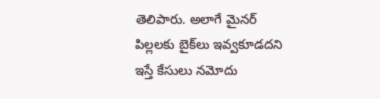తెలిపారు. అలాగే మైనర్ పిల్లలకు బైక్‌లు ఇవ్వకూడదని ఇస్తే కేసులు నమోదు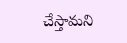చేస్తామని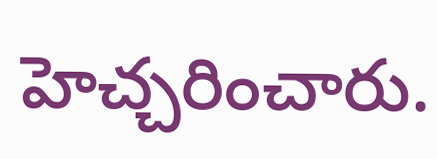హెచ్చరించారు.